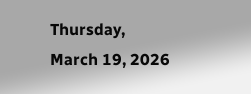Thursday, March 19, 2026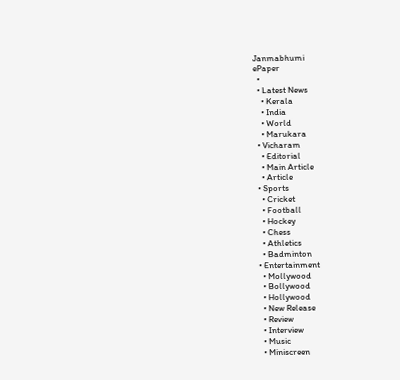Janmabhumi
ePaper
  •
  • Latest News
    • Kerala
    • India
    • World
    • Marukara
  • Vicharam
    • Editorial
    • Main Article
    • Article
  • Sports
    • Cricket
    • Football
    • Hockey
    • Chess
    • Athletics
    • Badminton
  • Entertainment
    • Mollywood
    • Bollywood
    • Hollywood
    • New Release
    • Review
    • Interview
    • Music
    • Miniscreen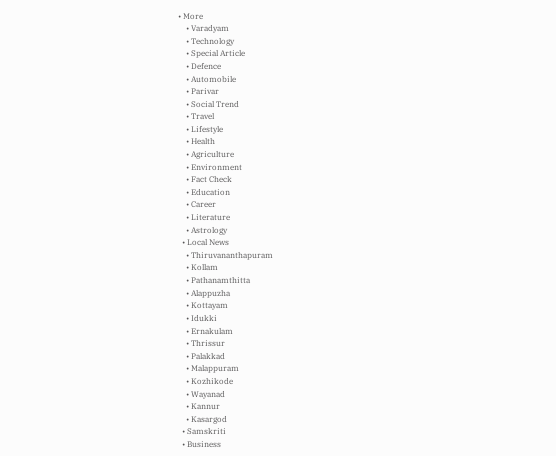• More
    • Varadyam
    • Technology
    • Special Article
    • Defence
    • Automobile
    • Parivar
    • Social Trend
    • Travel
    • Lifestyle
    • Health
    • Agriculture
    • Environment
    • Fact Check
    • Education
    • Career
    • Literature
    • Astrology
  • Local News
    • Thiruvananthapuram
    • Kollam
    • Pathanamthitta
    • Alappuzha
    • Kottayam
    • Idukki
    • Ernakulam
    • Thrissur
    • Palakkad
    • Malappuram
    • Kozhikode
    • Wayanad
    • Kannur
    • Kasargod
  • Samskriti
  • Business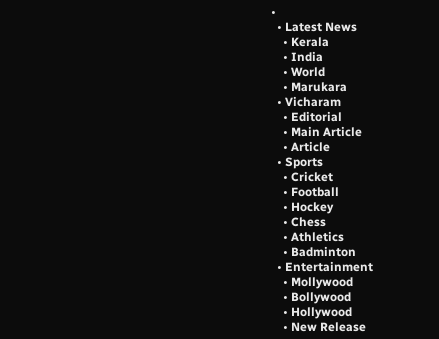•
  • Latest News
    • Kerala
    • India
    • World
    • Marukara
  • Vicharam
    • Editorial
    • Main Article
    • Article
  • Sports
    • Cricket
    • Football
    • Hockey
    • Chess
    • Athletics
    • Badminton
  • Entertainment
    • Mollywood
    • Bollywood
    • Hollywood
    • New Release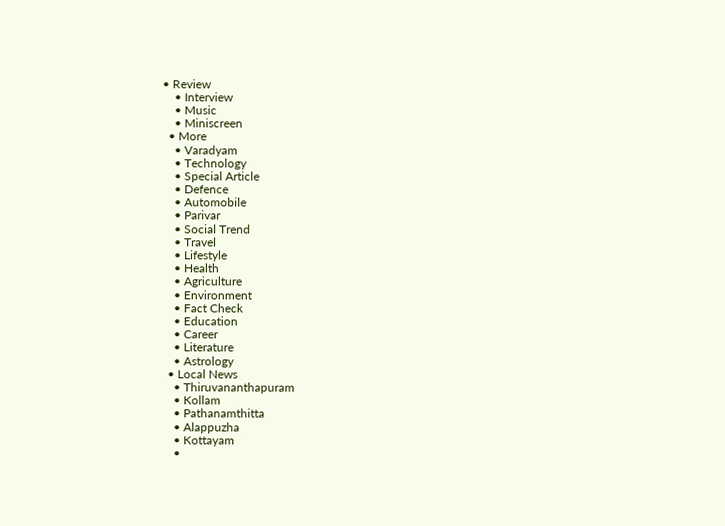• Review
    • Interview
    • Music
    • Miniscreen
  • More
    • Varadyam
    • Technology
    • Special Article
    • Defence
    • Automobile
    • Parivar
    • Social Trend
    • Travel
    • Lifestyle
    • Health
    • Agriculture
    • Environment
    • Fact Check
    • Education
    • Career
    • Literature
    • Astrology
  • Local News
    • Thiruvananthapuram
    • Kollam
    • Pathanamthitta
    • Alappuzha
    • Kottayam
    •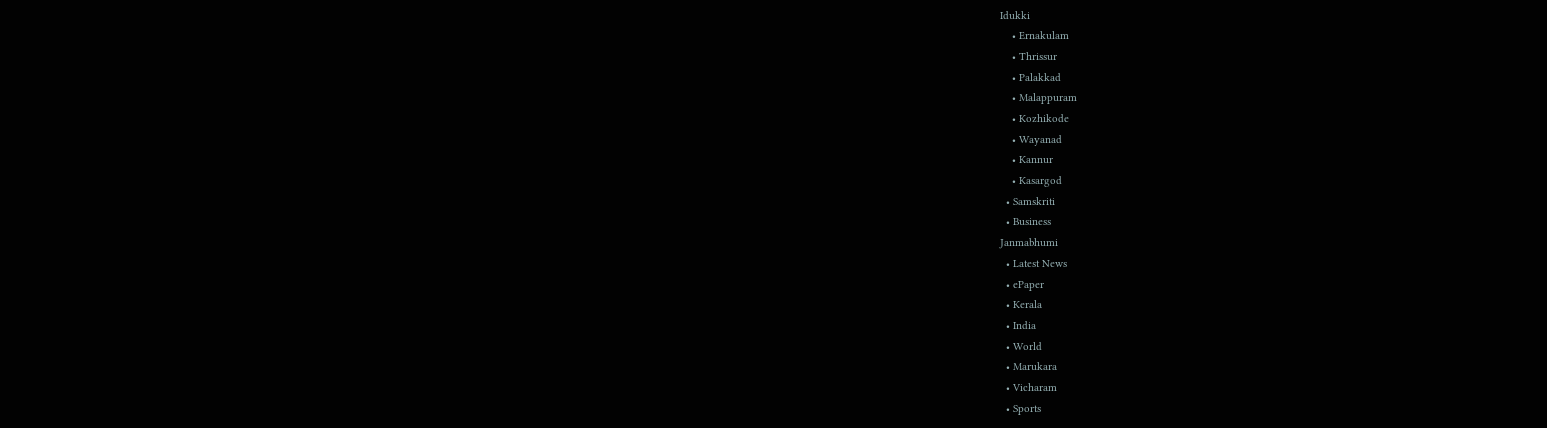Idukki
    • Ernakulam
    • Thrissur
    • Palakkad
    • Malappuram
    • Kozhikode
    • Wayanad
    • Kannur
    • Kasargod
  • Samskriti
  • Business
Janmabhumi
  • Latest News
  • ePaper
  • Kerala
  • India
  • World
  • Marukara
  • Vicharam
  • Sports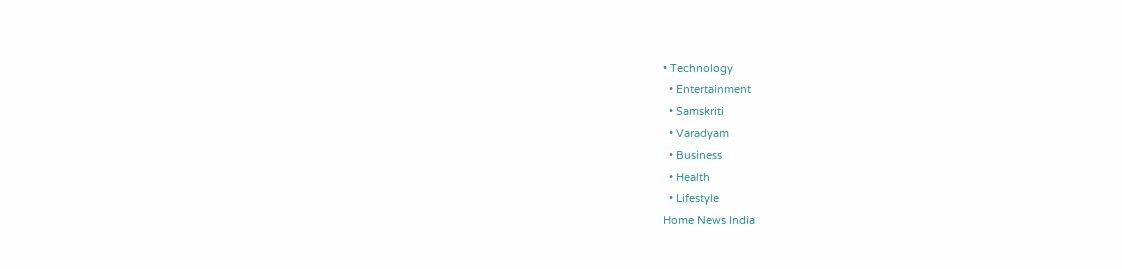• Technology
  • Entertainment
  • Samskriti
  • Varadyam
  • Business
  • Health
  • Lifestyle
Home News India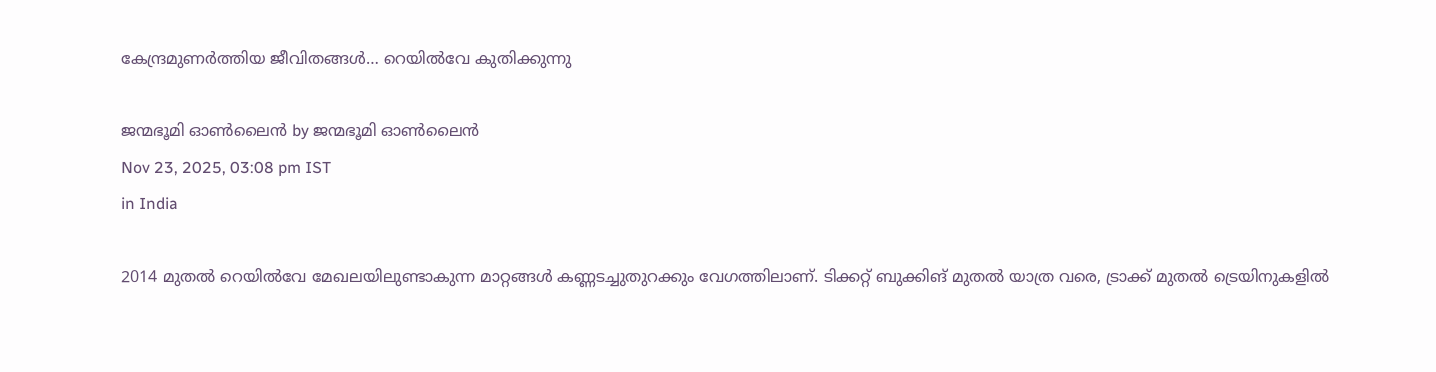കേന്ദ്രമുണര്‍ത്തിയ ജീവിതങ്ങള്‍… റെയില്‍വേ കുതിക്കുന്നു

ജന്മഭൂമി ഓണ്‍ലൈന്‍ by ജന്മഭൂമി ഓണ്‍ലൈന്‍
Nov 23, 2025, 03:08 pm IST
in India

2014 മുതല്‍ റെയില്‍വേ മേഖലയിലുണ്ടാകുന്ന മാറ്റങ്ങള്‍ കണ്ണടച്ചുതുറക്കും വേഗത്തിലാണ്. ടിക്കറ്റ് ബുക്കിങ് മുതല്‍ യാത്ര വരെ, ട്രാക്ക് മുതല്‍ ട്രെയിനുകളില്‍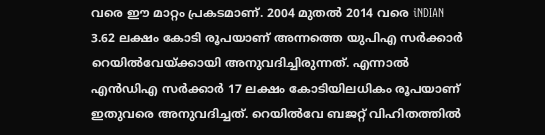വരെ ഈ മാറ്റം പ്രകടമാണ്. 2004 മുതല്‍ 2014 വരെ iNDIAN 3.62 ലക്ഷം കോടി രൂപയാണ് അന്നത്തെ യുപിഎ സര്‍ക്കാര്‍ റെയില്‍വേയ്‌ക്കായി അനുവദിച്ചിരുന്നത്. എന്നാല്‍ എന്‍ഡിഎ സര്‍ക്കാര്‍ 17 ലക്ഷം കോടിയിലധികം രൂപയാണ് ഇതുവരെ അനുവദിച്ചത്. റെയില്‍വേ ബജറ്റ് വിഹിതത്തില്‍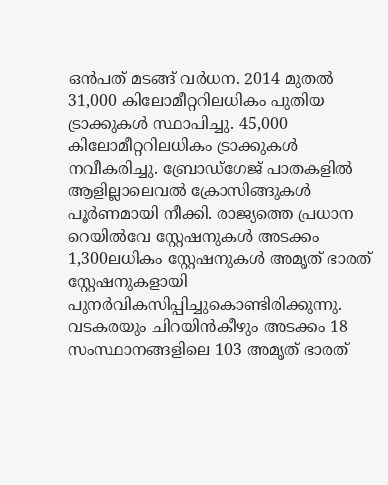ഒന്‍പത് മടങ്ങ് വര്‍ധന. 2014 മുതല്‍ 31,000 കിലോമീറ്ററിലധികം പുതിയ ട്രാക്കുകള്‍ സ്ഥാപിച്ചു. 45,000 കിലോമീറ്ററിലധികം ട്രാക്കുകള്‍ നവീകരിച്ചു. ബ്രോഡ്‌ഗേജ് പാതകളില്‍ ആളില്ലാലെവല്‍ ക്രോസിങ്ങുകള്‍ പൂര്‍ണമായി നീക്കി. രാജ്യത്തെ പ്രധാന റെയില്‍വേ സ്റ്റേഷനുകള്‍ അടക്കം 1,300ലധികം സ്റ്റേഷനുകള്‍ അമൃത് ഭാരത് സ്റ്റേഷനുകളായി പുനര്‍വികസിപ്പിച്ചുകൊണ്ടിരിക്കുന്നു. വടകരയും ചിറയിന്‍കീഴും അടക്കം 18 സംസ്ഥാനങ്ങളിലെ 103 അമൃത് ഭാരത്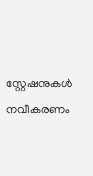സ്റ്റേഷനുകള്‍ നവീകരണം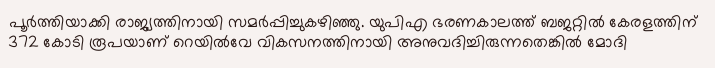പൂര്‍ത്തിയാക്കി രാജ്യത്തിനായി സമര്‍പ്പിച്ചുകഴിഞ്ഞു. യുപിഎ ഭരണകാലത്ത് ബജറ്റില്‍ കേരളത്തിന് 372 കോടി രൂപയാണ് റെയില്‍വേ വികസനത്തിനായി അനുവദിച്ചിരുന്നതെങ്കില്‍ മോദി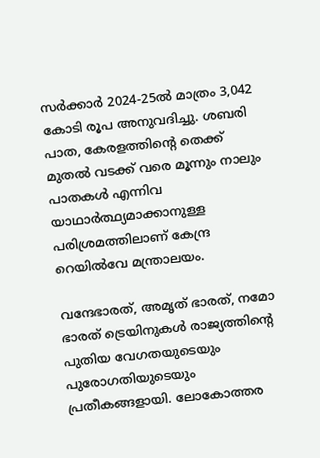സര്‍ക്കാര്‍ 2024-25ല്‍ മാത്രം 3,042 കോടി രൂപ അനുവദിച്ചു. ശബരി പാത, കേരളത്തിന്റെ തെക്ക് മുതല്‍ വടക്ക് വരെ മൂന്നും നാലും പാതകള്‍ എന്നിവ യാഥാര്‍ത്ഥ്യമാക്കാനുള്ള പരിശ്രമത്തിലാണ് കേന്ദ്ര റെയില്‍വേ മന്ത്രാലയം.

വന്ദേഭാരത്, അമൃത് ഭാരത്, നമോ ഭാരത് ട്രെയിനുകള്‍ രാജ്യത്തിന്റെ പുതിയ വേഗതയുടെയും പുരോഗതിയുടെയും പ്രതീകങ്ങളായി. ലോകോത്തര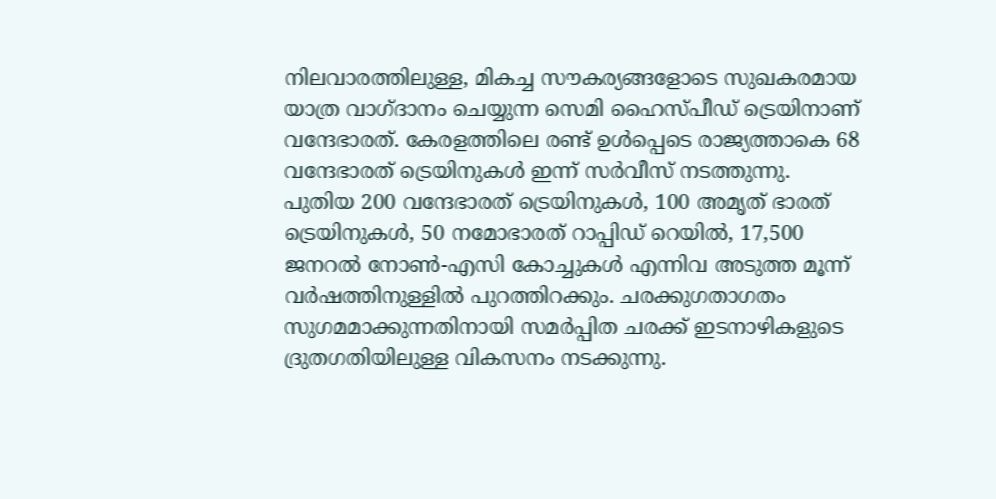നിലവാരത്തിലുള്ള, മികച്ച സൗകര്യങ്ങളോടെ സുഖകരമായ യാത്ര വാഗ്ദാനം ചെയ്യുന്ന സെമി ഹൈസ്പീഡ് ട്രെയിനാണ് വന്ദേഭാരത്. കേരളത്തിലെ രണ്ട് ഉള്‍പ്പെടെ രാജ്യത്താകെ 68 വന്ദേഭാരത് ട്രെയിനുകള്‍ ഇന്ന് സര്‍വീസ് നടത്തുന്നു. പുതിയ 200 വന്ദേഭാരത് ട്രെയിനുകള്‍, 100 അമൃത് ഭാരത് ട്രെയിനുകള്‍, 50 നമോഭാരത് റാപ്പിഡ് റെയില്‍, 17,500 ജനറല്‍ നോണ്‍-എസി കോച്ചുകള്‍ എന്നിവ അടുത്ത മൂന്ന് വര്‍ഷത്തിനുള്ളില്‍ പുറത്തിറക്കും. ചരക്കുഗതാഗതം സുഗമമാക്കുന്നതിനായി സമര്‍പ്പിത ചരക്ക് ഇടനാഴികളുടെ ദ്രുതഗതിയിലുള്ള വികസനം നടക്കുന്നു.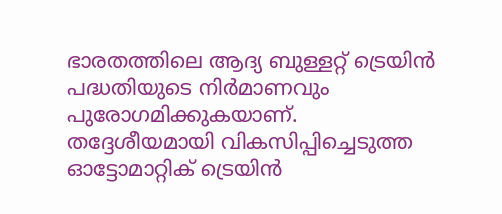ഭാരതത്തിലെ ആദ്യ ബുള്ളറ്റ് ട്രെയിന്‍ പദ്ധതിയുടെ നിര്‍മാണവും പുരോഗമിക്കുകയാണ്. തദ്ദേശീയമായി വികസിപ്പിച്ചെടുത്ത ഓട്ടോമാറ്റിക് ട്രെയിന്‍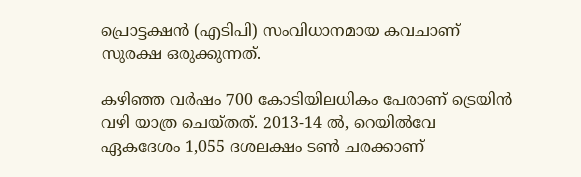പ്രൊട്ടക്ഷന്‍ (എടിപി) സംവിധാനമായ കവചാണ് സുരക്ഷ ഒരുക്കുന്നത്.

കഴിഞ്ഞ വര്‍ഷം 700 കോടിയിലധികം പേരാണ് ട്രെയിന്‍ വഴി യാത്ര ചെയ്തത്. 2013-14 ല്‍, റെയില്‍വേ ഏകദേശം 1,055 ദശലക്ഷം ടണ്‍ ചരക്കാണ്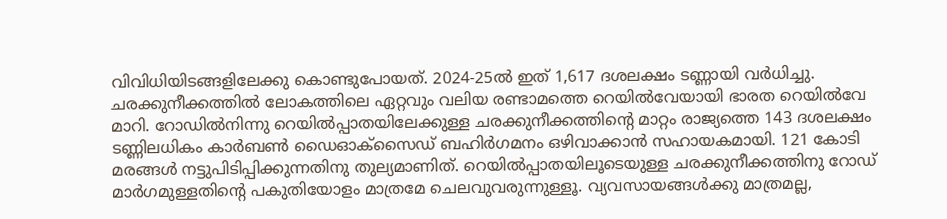വിവിധിയിടങ്ങളിലേക്കു കൊണ്ടുപോയത്. 2024-25ല്‍ ഇത് 1,617 ദശലക്ഷം ടണ്ണായി വര്‍ധിച്ചു. ചരക്കുനീക്കത്തില്‍ ലോകത്തിലെ ഏറ്റവും വലിയ രണ്ടാമത്തെ റെയില്‍വേയായി ഭാരത റെയില്‍വേ മാറി. റോഡില്‍നിന്നു റെയില്‍പ്പാതയിലേക്കുള്ള ചരക്കുനീക്കത്തിന്റെ മാറ്റം രാജ്യത്തെ 143 ദശലക്ഷം ടണ്ണിലധികം കാര്‍ബണ്‍ ഡൈഓക്സൈഡ് ബഹിര്‍ഗമനം ഒഴിവാക്കാന്‍ സഹായകമായി. 121 കോടി മരങ്ങള്‍ നട്ടുപിടിപ്പിക്കുന്നതിനു തുല്യമാണിത്. റെയില്‍പ്പാതയിലൂടെയുള്ള ചരക്കുനീക്കത്തിനു റോഡ് മാര്‍ഗമുള്ളതിന്റെ പകുതിയോളം മാത്രമേ ചെലവുവരുന്നുള്ളൂ. വ്യവസായങ്ങള്‍ക്കു മാത്രമല്ല,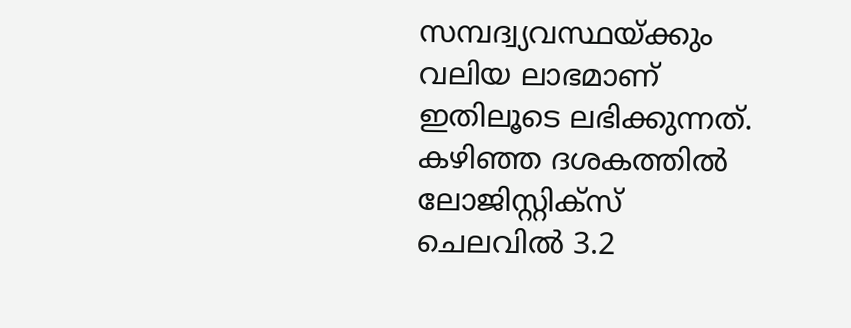സമ്പദ്വ്യവസ്ഥയ്‌ക്കും വലിയ ലാഭമാണ് ഇതിലൂടെ ലഭിക്കുന്നത്. കഴിഞ്ഞ ദശകത്തില്‍ ലോജിസ്റ്റിക്സ് ചെലവില്‍ 3.2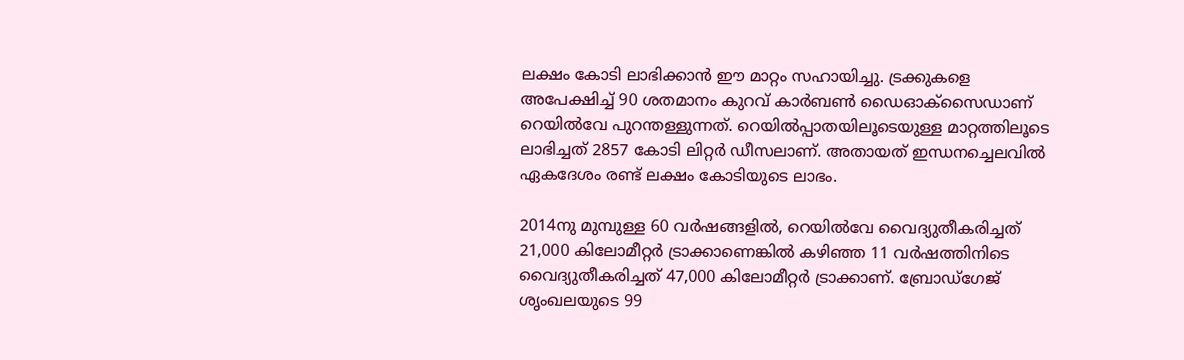ലക്ഷം കോടി ലാഭിക്കാന്‍ ഈ മാറ്റം സഹായിച്ചു. ട്രക്കുകളെ അപേക്ഷിച്ച് 90 ശതമാനം കുറവ് കാര്‍ബണ്‍ ഡൈഓക്സൈഡാണ് റെയില്‍വേ പുറന്തള്ളുന്നത്. റെയില്‍പ്പാതയിലൂടെയുള്ള മാറ്റത്തിലൂടെ ലാഭിച്ചത് 2857 കോടി ലിറ്റര്‍ ഡീസലാണ്. അതായത് ഇന്ധനച്ചെലവില്‍ ഏകദേശം രണ്ട് ലക്ഷം കോടിയുടെ ലാഭം.

2014നു മുമ്പുള്ള 60 വര്‍ഷങ്ങളില്‍, റെയില്‍വേ വൈദ്യുതീകരിച്ചത് 21,000 കിലോമീറ്റര്‍ ട്രാക്കാണെങ്കില്‍ കഴിഞ്ഞ 11 വര്‍ഷത്തിനിടെ വൈദ്യുതീകരിച്ചത് 47,000 കിലോമീറ്റര്‍ ട്രാക്കാണ്. ബ്രോഡ്ഗേജ് ശൃംഖലയുടെ 99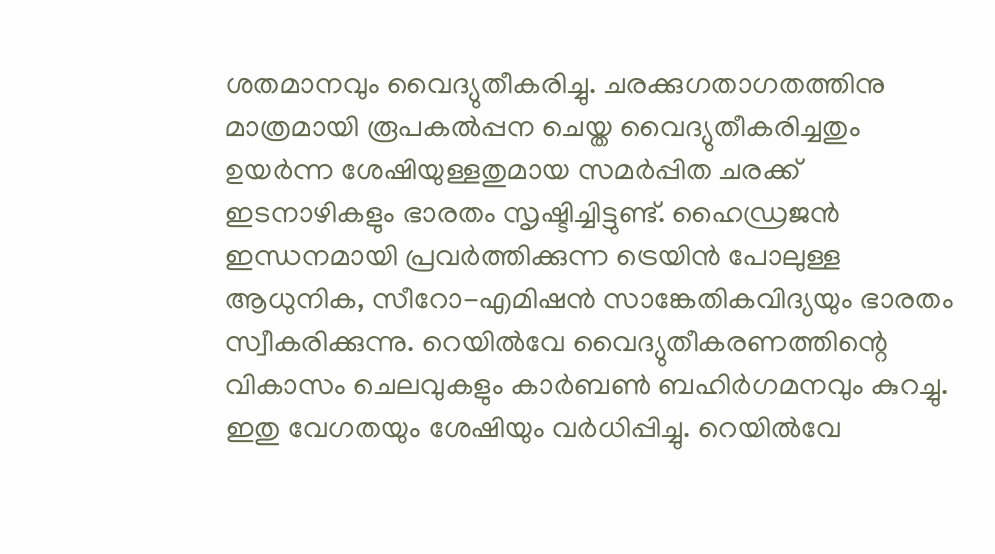ശതമാനവും വൈദ്യുതീകരിച്ചു. ചരക്കുഗതാഗതത്തിനു മാത്രമായി രൂപകല്‍പ്പന ചെയ്ത വൈദ്യുതീകരിച്ചതും ഉയര്‍ന്ന ശേഷിയുള്ളതുമായ സമര്‍പ്പിത ചരക്ക് ഇടനാഴികളും ഭാരതം സൃഷ്ടിച്ചിട്ടുണ്ട്. ഹൈഡ്രജന്‍ ഇന്ധനമായി പ്രവര്‍ത്തിക്കുന്ന ട്രെയിന്‍ പോലുള്ള ആധുനിക, സീറോ-എമിഷന്‍ സാങ്കേതികവിദ്യയും ഭാരതം സ്വീകരിക്കുന്നു. റെയില്‍വേ വൈദ്യുതീകരണത്തിന്റെ വികാസം ചെലവുകളും കാര്‍ബണ്‍ ബഹിര്‍ഗമനവും കുറച്ചു. ഇതു വേഗതയും ശേഷിയും വര്‍ധിപ്പിച്ചു. റെയില്‍വേ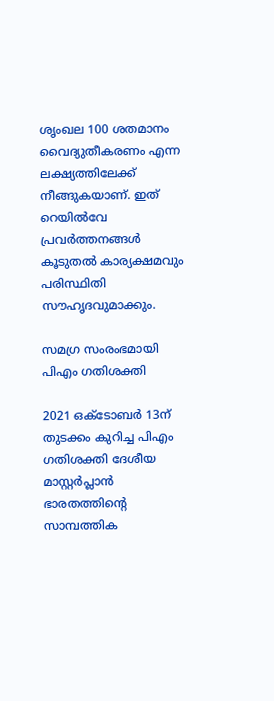ശൃംഖല 100 ശതമാനം വൈദ്യുതീകരണം എന്ന ലക്ഷ്യത്തിലേക്ക് നീങ്ങുകയാണ്. ഇത് റെയില്‍വേ പ്രവര്‍ത്തനങ്ങള്‍ കൂടുതല്‍ കാര്യക്ഷമവും പരിസ്ഥിതി സൗഹൃദവുമാക്കും.

സമഗ്ര സംരംഭമായി പിഎം ഗതിശക്തി

2021 ഒക്ടോബര്‍ 13ന് തുടക്കം കുറിച്ച പിഎം ഗതിശക്തി ദേശീയ മാസ്റ്റര്‍പ്ലാന്‍ ഭാരതത്തിന്റെ സാമ്പത്തിക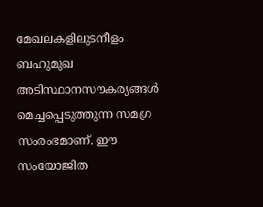മേഖലകളിലുടനീളം ബഹുമുഖ അടിസ്ഥാനസൗകര്യങ്ങള്‍ മെച്ചപ്പെടുത്തുന്ന സമഗ്ര സംരംഭമാണ്. ഈ സംയോജിത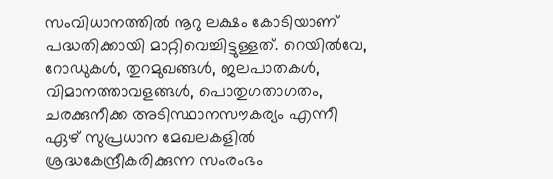സംവിധാനത്തില്‍ നൂറു ലക്ഷം കോടിയാണ് പദ്ധതിക്കായി മാറ്റിവെച്ചിട്ടുള്ളത്. റെയില്‍വേ, റോഡുകള്‍, തുറമുഖങ്ങള്‍, ജലപാതകള്‍, വിമാനത്താവളങ്ങള്‍, പൊതുഗതാഗതം, ചരക്കുനീക്ക അടിസ്ഥാനസൗകര്യം എന്നീ ഏഴ് സുപ്രധാന മേഖലകളില്‍ ശ്രദ്ധകേന്ദ്രീകരിക്കുന്ന സംരംഭം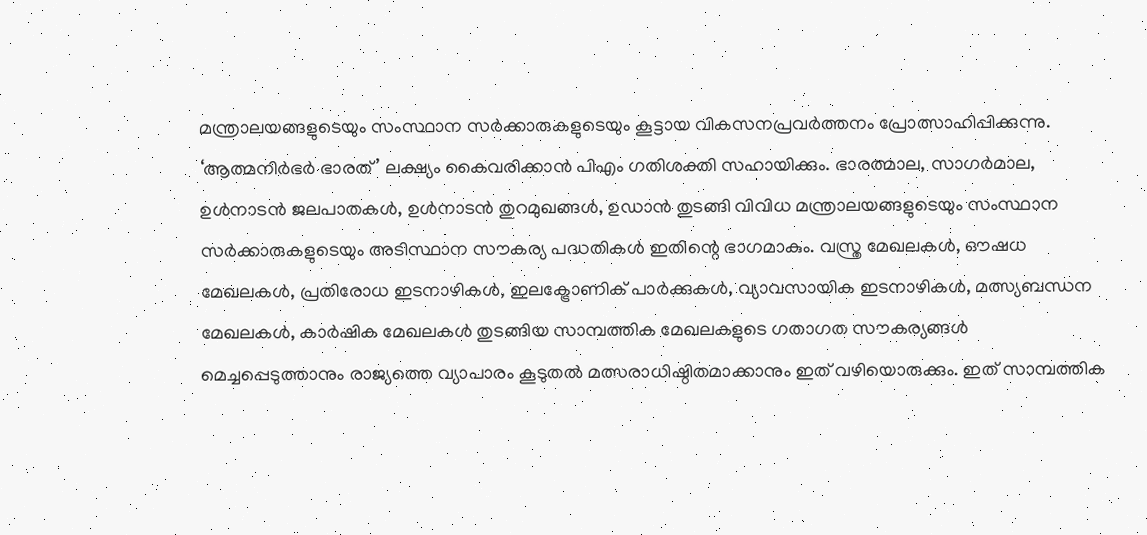മന്ത്രാലയങ്ങളുടെയും സംസ്ഥാന സര്‍ക്കാരുകളുടെയും കൂട്ടായ വികസനപ്രവര്‍ത്തനം പ്രോത്സാഹിപ്പിക്കുന്നു. ‘ആത്മനിര്‍ഭര്‍ ഭാരത്’ ലക്ഷ്യം കൈവരിക്കാന്‍ പിഎം ഗതിശക്തി സഹായിക്കും. ഭാരത്മാല, സാഗര്‍മാല, ഉള്‍നാടന്‍ ജലപാതകള്‍, ഉള്‍നാടന്‍ തുറമുഖങ്ങള്‍, ഉഡാന്‍ തുടങ്ങി വിവിധ മന്ത്രാലയങ്ങളുടെയും സംസ്ഥാന സര്‍ക്കാരുകളുടെയും അടിസ്ഥാന സൗകര്യ പദ്ധതികള്‍ ഇതിന്റെ ഭാഗമാകും. വസ്ത്ര മേഖലകള്‍, ഔഷധ മേഖലകള്‍, പ്രതിരോധ ഇടനാഴികള്‍, ഇലക്ട്രോണിക് പാര്‍ക്കുകള്‍, വ്യാവസായിക ഇടനാഴികള്‍, മത്സ്യബന്ധന മേഖലകള്‍, കാര്‍ഷിക മേഖലകള്‍ തുടങ്ങിയ സാമ്പത്തിക മേഖലകളുടെ ഗതാഗത സൗകര്യങ്ങള്‍ മെച്ചപ്പെടുത്താനും രാജ്യത്തെ വ്യാപാരം കൂടുതല്‍ മത്സരാധിഷ്ഠിതമാക്കാനും ഇത് വഴിയൊരുക്കും. ഇത് സാമ്പത്തിക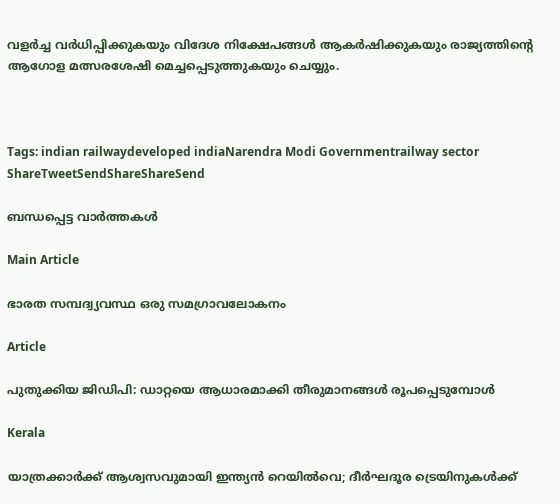വളര്‍ച്ച വര്‍ധിപ്പിക്കുകയും വിദേശ നിക്ഷേപങ്ങള്‍ ആകര്‍ഷിക്കുകയും രാജ്യത്തിന്റെ ആഗോള മത്സരശേഷി മെച്ചപ്പെടുത്തുകയും ചെയ്യും.



Tags: indian railwaydeveloped indiaNarendra Modi Governmentrailway sector
ShareTweetSendShareShareSend

ബന്ധപ്പെട്ട വാര്‍ത്തകള്‍

Main Article

ഭാരത സമ്പദ്വ്യവസ്ഥ ഒരു സമഗ്രാവലോകനം

Article

പുതുക്കിയ ജിഡിപി: ഡാറ്റയെ ആധാരമാക്കി തീരുമാനങ്ങള്‍ രൂപപ്പെടുമ്പോള്‍

Kerala

യാത്രക്കാര്‍ക്ക് ആശ്വസവുമായി ഇന്ത്യന്‍ റെയില്‍വെ; ദീര്‍ഘദൂര ട്രെയിനുകള്‍ക്ക്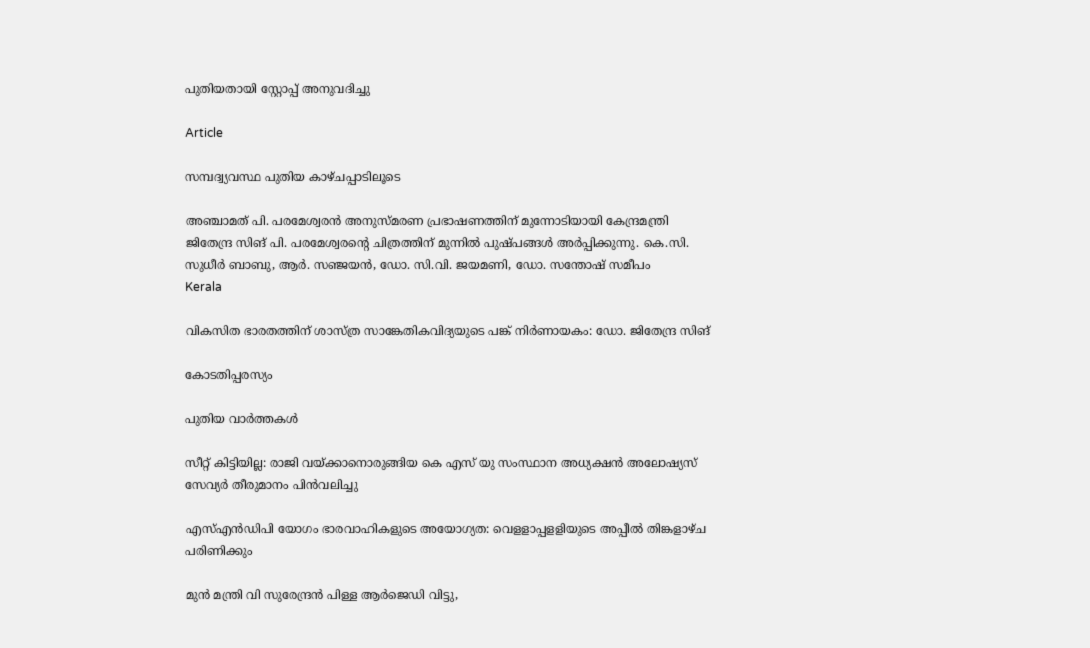പുതിയതായി സ്റ്റോപ്പ് അനുവദിച്ചു

Article

സമ്പദ്വ്യവസ്ഥ പുതിയ കാഴ്ചപ്പാടിലൂടെ

അഞ്ചാമത് പി. പരമേശ്വരന്‍ അനുസ്മരണ പ്രഭാഷണത്തിന് മുന്നോടിയായി കേന്ദ്രമന്ത്രി ജിതേന്ദ്ര സിങ് പി. പരമേശ്വരന്റെ ചിത്രത്തിന് മുന്നില്‍ പുഷ്പങ്ങള്‍ അര്‍പ്പിക്കുന്നു. കെ.സി. സുധീര്‍ ബാബു, ആര്‍. സഞ്ജയന്‍, ഡോ. സി.വി. ജയമണി, ഡോ. സന്തോഷ് സമീപം
Kerala

വികസിത ഭാരതത്തിന് ശാസ്ത്ര സാങ്കേതികവിദ്യയുടെ പങ്ക് നിര്‍ണായകം: ഡോ. ജിതേന്ദ്ര സിങ്

കോടതിപ്പരസ്യം

പുതിയ വാര്‍ത്തകള്‍

സീറ്റ് കിട്ടിയില്ല: രാജി വയ്‌ക്കാനൊരുങ്ങിയ കെ എസ് യു സംസ്ഥാന അധ്യക്ഷന്‍ അലോഷ്യസ് സേവ്യര്‍ തീരുമാനം പിന്‍വലിച്ചു

എസ്എന്‍ഡിപി യോഗം ഭാരവാഹികളുടെ അയോഗ്യത: വെളളാപ്പളളിയുടെ അപ്പീല്‍ തിങ്കളാഴ്ച പരിണിക്കും

മുന്‍ മന്ത്രി വി സുരേന്ദ്രന്‍ പിള്ള ആര്‍ജെഡി വിട്ടു,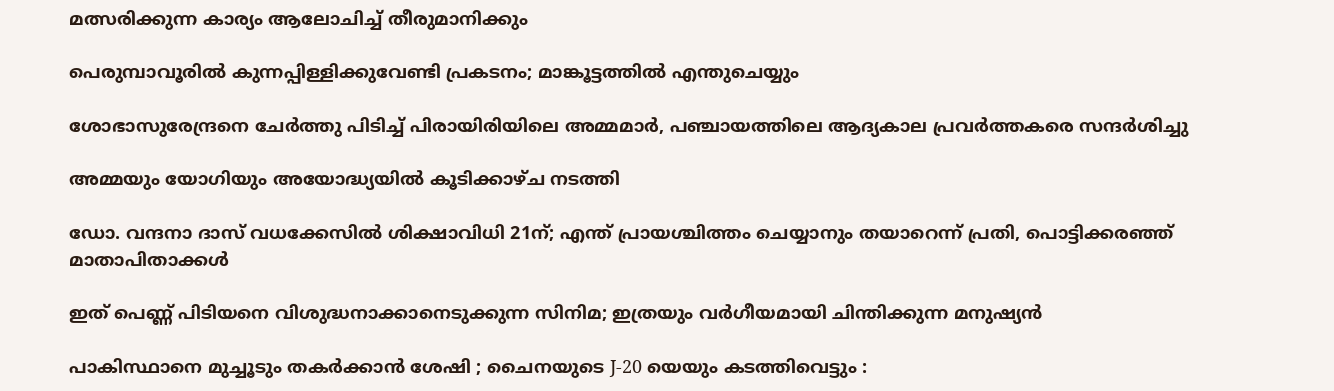മത്സരിക്കുന്ന കാര്യം ആലോചിച്ച് തീരുമാനിക്കും

പെരുമ്പാവൂരിൽ കുന്നപ്പിള്ളിക്കുവേണ്ടി പ്രകടനം; മാങ്കൂട്ടത്തിൽ എന്തുചെയ്യും

ശോഭാസുരേന്ദ്രനെ ചേര്‍ത്തു പിടിച്ച് പിരായിരിയിലെ അമ്മമാര്‍, പഞ്ചായത്തിലെ ആദ്യകാല പ്രവര്‍ത്തകരെ സന്ദര്‍ശിച്ചു

അമ്മയും യോഗിയും അയോദ്ധ്യയിൽ കൂടിക്കാഴ്ച നടത്തി

ഡോ. വന്ദനാ ദാസ് വധക്കേസിൽ ശിക്ഷാവിധി 21ന്; എന്ത് പ്രായശ്ചിത്തം ചെയ്യാനും തയാറെന്ന് പ്രതി, പൊട്ടിക്കരഞ്ഞ് മാതാപിതാക്കൾ

ഇത് പെണ്ണ് പിടിയനെ വിശുദ്ധനാക്കാനെടുക്കുന്ന സിനിമ; ഇത്രയും വർഗീയമായി ചിന്തിക്കുന്ന മനുഷ്യൻ

പാകിസ്ഥാനെ മുച്ചൂടും തകർക്കാൻ ശേഷി ; ചൈനയുടെ J-20 യെയും കടത്തിവെട്ടും :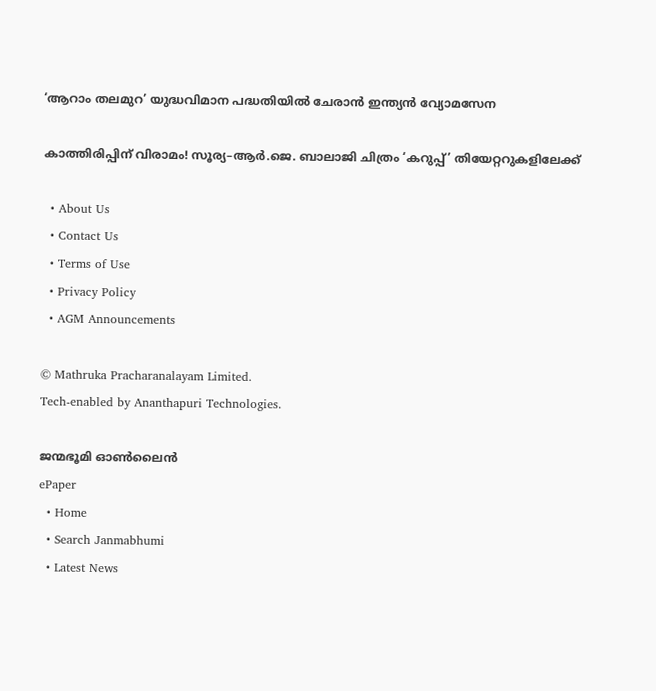‘ആറാം തലമുറ’ യുദ്ധവിമാന പദ്ധതിയിൽ ചേരാൻ ഇന്ത്യൻ വ്യോമസേന

കാത്തിരിപ്പിന് വിരാമം! സൂര്യ–ആർ.ജെ. ബാലാജി ചിത്രം ‘കറുപ്പ്’ തിയേറ്ററുകളിലേക്ക്

  • About Us
  • Contact Us
  • Terms of Use
  • Privacy Policy
  • AGM Announcements

© Mathruka Pracharanalayam Limited.
Tech-enabled by Ananthapuri Technologies.

ജന്മഭൂമി ഓണ്‍ലൈന്‍
ePaper
  • Home
  • Search Janmabhumi
  • Latest News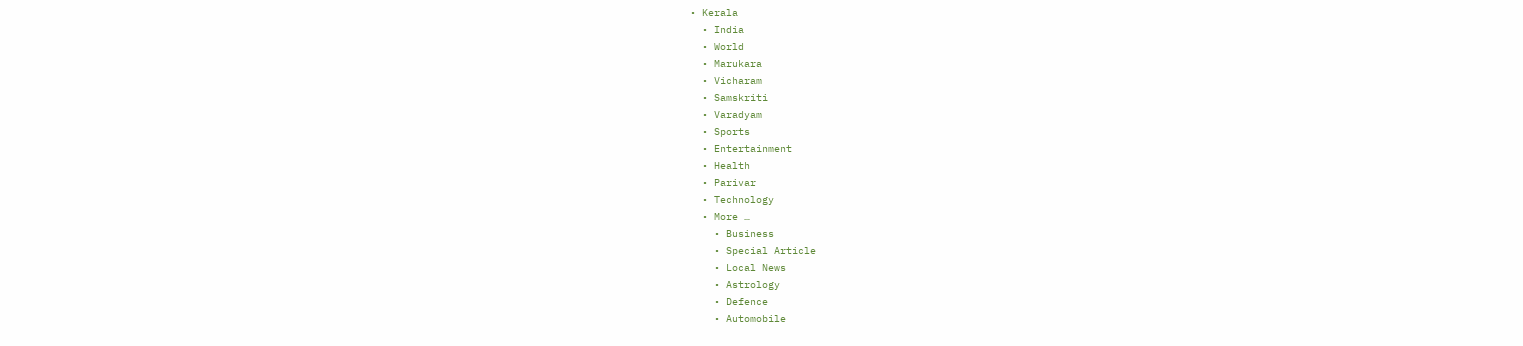• Kerala
  • India
  • World
  • Marukara
  • Vicharam
  • Samskriti
  • Varadyam
  • Sports
  • Entertainment
  • Health
  • Parivar
  • Technology
  • More …
    • Business
    • Special Article
    • Local News
    • Astrology
    • Defence
    • Automobile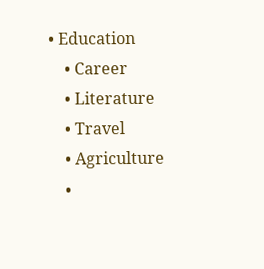• Education
    • Career
    • Literature
    • Travel
    • Agriculture
    •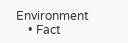Environment
    • Fact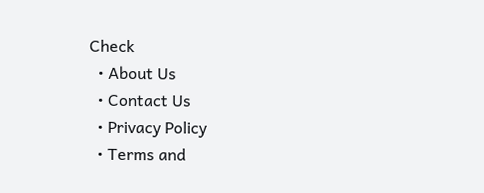Check
  • About Us
  • Contact Us
  • Privacy Policy
  • Terms and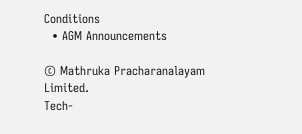Conditions
  • AGM Announcements

© Mathruka Pracharanalayam Limited.
Tech-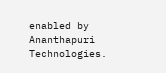enabled by Ananthapuri Technologies.